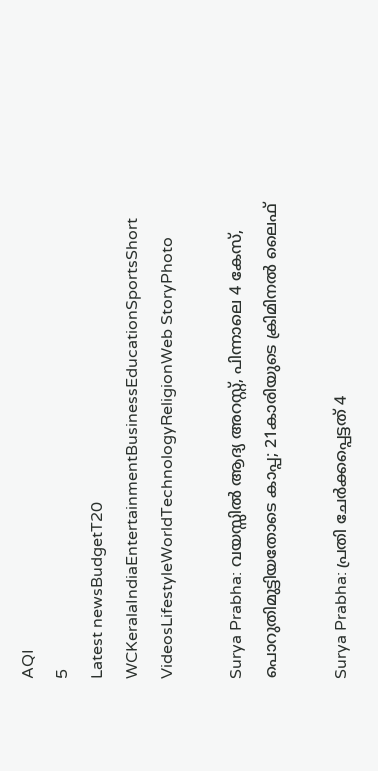AQI
5
Latest newsBudgetT20 WCKeralaIndiaEntertainmentBusinessEducationSportsShort VideosLifestyleWorldTechnologyReligionWeb StoryPhoto

Surya Prabha: വയസ്സിൽ ആദ്യ അറസ്റ്റ്, പിന്നാലെ 4 കേസ്, പൊറുതിമുട്ടിയതോടെ കാപ്പ; 21കാരിയുടെ ക്രിമിനൽ ലൈഫ്

Surya Prabha: പ്രതി ചേർക്കപ്പെട്ടത് 4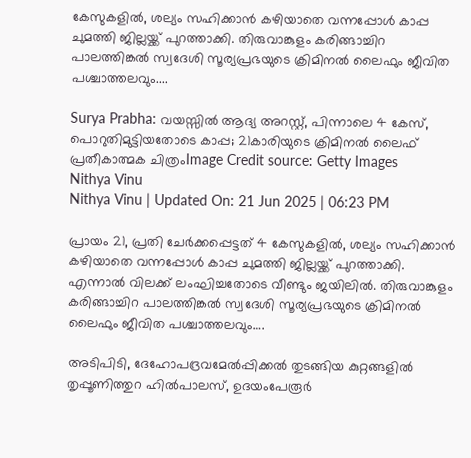കേസുകളിൽ, ശല്യം സഹിക്കാൻ കഴിയാതെ വന്നപ്പോൾ കാപ്പ ചുമത്തി ജില്ലയ്ക്ക് പുറത്താക്കി. തിരുവാങ്കുളം കരിങ്ങാച്ചിറ പാലത്തിങ്കൽ സ്വദേശി സൂര്യപ്രഭയുടെ ക്രിമിനൽ ലൈഫും ജീവിത പശ്ചാത്തലവും....

Surya Prabha: വയസ്സിൽ ആദ്യ അറസ്റ്റ്, പിന്നാലെ 4 കേസ്, പൊറുതിമുട്ടിയതോടെ കാപ്പ; 21കാരിയുടെ ക്രിമിനൽ ലൈഫ്
പ്രതീകാത്മക ചിത്രംImage Credit source: Getty Images
Nithya Vinu
Nithya Vinu | Updated On: 21 Jun 2025 | 06:23 PM

പ്രായം 21, പ്രതി ചേർക്കപ്പെട്ടത് 4 കേസുകളിൽ, ശല്യം സഹിക്കാൻ കഴിയാതെ വന്നപ്പോൾ കാപ്പ ചുമത്തി ജില്ലയ്ക്ക് പുറത്താക്കി. എന്നാൽ വിലക്ക് ലംഘിച്ചതോടെ വീണ്ടും ജയിലിൽ. തിരുവാങ്കുളം കരിങ്ങാച്ചിറ പാലത്തിങ്കൽ സ്വദേശി സൂര്യപ്രഭയുടെ ക്രിമിനൽ ലൈഫും ജീവിത പശ്ചാത്തലവും….

അടിപിടി, ദേഹോപദ്രവമേൽപ്പിക്കൽ തുടങ്ങിയ കുറ്റങ്ങളിൽ തൃപ്പൂണിത്തുറ ഹിൽപാലസ്, ഉദയംപേരൂർ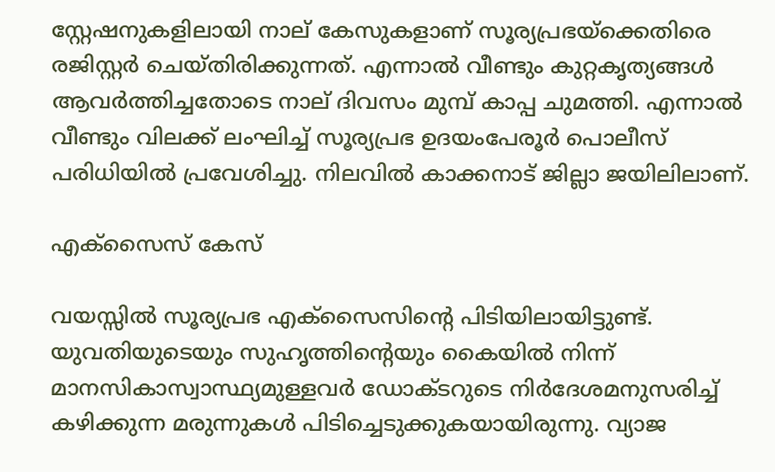സ്റ്റേഷനുകളിലായി നാല് കേസുകളാണ് സൂര്യപ്രഭയ്ക്കെതിരെ രജിസ്റ്റർ ചെയ്തിരിക്കുന്നത്. എന്നാൽ വീണ്ടും കുറ്റകൃത്യങ്ങൾ ആവർത്തിച്ചതോടെ നാല് ദിവസം മുമ്പ് കാപ്പ ചുമത്തി. എന്നാൽ വീണ്ടും വിലക്ക് ലംഘിച്ച് സൂര്യപ്രഭ ഉദയംപേരൂർ പൊലീസ് പരിധിയിൽ പ്രവേശിച്ചു. നിലവിൽ കാക്കനാട് ജില്ലാ ജയിലിലാണ്.

എക്സൈസ് കേസ്

വയസ്സിൽ സൂര്യപ്രഭ എക്സൈസിന്റെ പിടിയിലായിട്ടുണ്ട്. യുവതിയുടെയും സുഹൃത്തിന്റെയും കൈയിൽ നിന്ന് മാനസികാസ്വാസ്ഥ്യമുള്ളവർ ഡോക്ടറുടെ നിർദേശമനുസരിച്ച് കഴിക്കുന്ന മരുന്നുകള്‍ പിടിച്ചെടുക്കുകയായിരുന്നു. വ്യാജ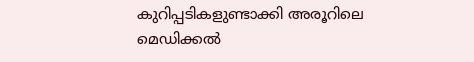കുറിപ്പടികളുണ്ടാക്കി അരൂറിലെ മെഡിക്കൽ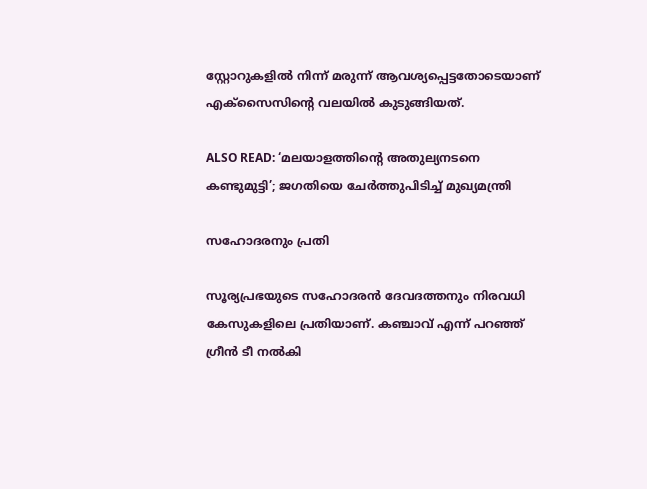സ്റ്റോറുകളിൽ നിന്ന് മരുന്ന് ആവശ്യപ്പെട്ടതോടെയാണ് എക്സൈസിന്റെ വലയിൽ കുടുങ്ങിയത്.

ALSO READ: ‘മലയാളത്തിന്റെ അതുല്യനടനെ കണ്ടുമുട്ടി’; ജഗതിയെ ചേര്‍ത്തുപിടിച്ച് മുഖ്യമന്ത്രി

സഹോദരനും പ്രതി

സൂര്യപ്രഭയുടെ സഹോദരൻ ദേവദത്തനും നിരവധി കേസുകളിലെ പ്രതിയാണ്. കഞ്ചാവ് എന്ന് പറഞ്ഞ് ഗ്രീൻ ടീ നൽകി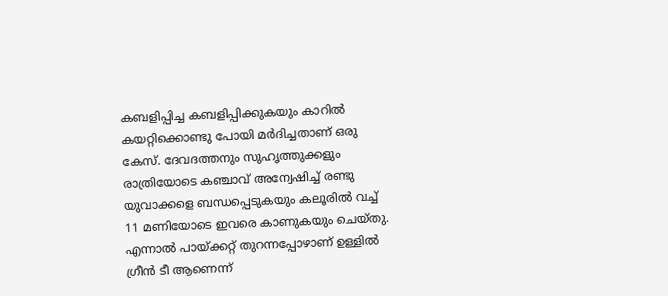കബളിപ്പിച്ച കബളിപ്പിക്കുകയും കാറിൽ കയറ്റിക്കൊണ്ടു പോയി മർദിച്ചതാണ് ഒരു കേസ്. ദേവദത്തനും സുഹൃത്തുക്കളും രാത്രിയോടെ കഞ്ചാവ് അന്വേഷിച്ച് രണ്ടു യുവാക്കളെ ബന്ധപ്പെടുകയും കലൂരിൽ വച്ച് 11 മണിയോടെ ഇവരെ കാണുകയും ചെയ്തു. എന്നാൽ പായ്ക്കറ്റ് തുറന്നപ്പോഴാണ് ഉള്ളിൽ ഗ്രീൻ ടീ ആണെന്ന്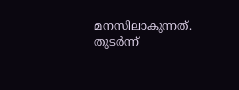മനസിലാകുന്നത്. തുടർന്ന്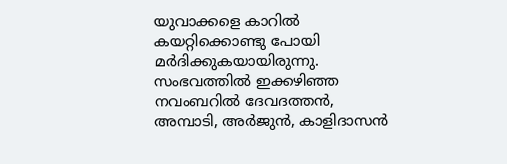യുവാക്കളെ കാറിൽ കയറ്റിക്കൊണ്ടു പോയി മർദിക്കുകയായിരുന്നു. സംഭവത്തിൽ ഇക്കഴിഞ്ഞ നവംബറിൽ ദേവദത്തൻ, അമ്പാടി, അർജുൻ‍, കാളിദാസൻ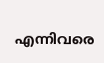എന്നിവരെ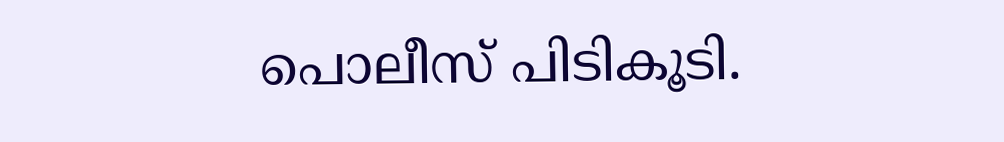പൊലീസ് പിടികൂടി.